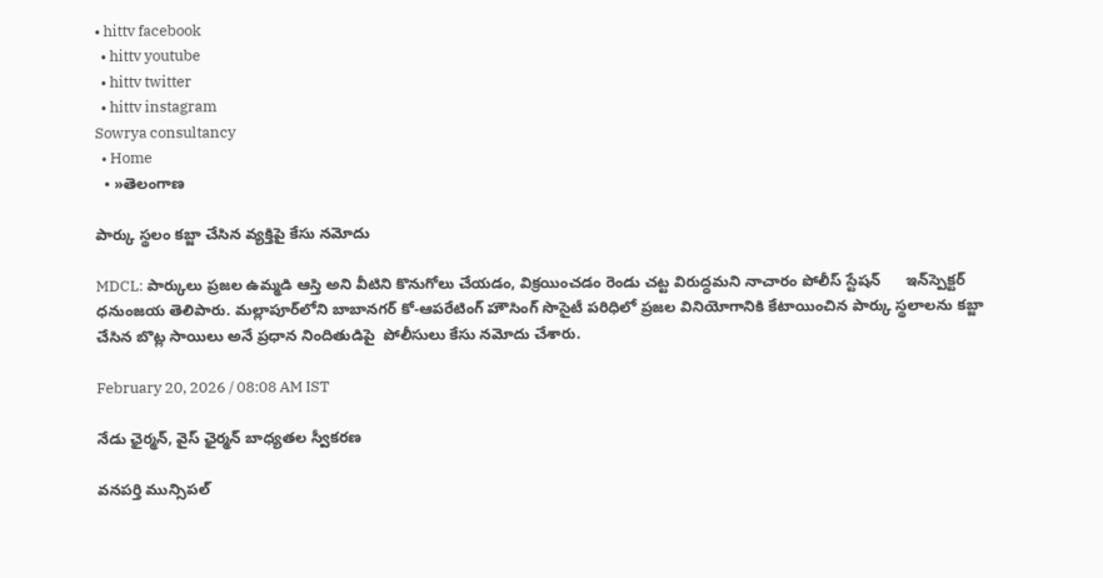• hittv facebook
  • hittv youtube
  • hittv twitter
  • hittv instagram
Sowrya consultancy
  • Home
  • »తెలంగాణ

పార్కు స్థలం కబ్జా చేసిన వ్యక్తిపై కేసు నమోదు

MDCL: పార్కులు ప్రజల ఉమ్మడి ఆస్తి అని వీటిని కొనుగోలు చేయడం, విక్రయించడం రెండు చట్ట విరుద్ధమని నాచారం పోలీస్ స్టేషన్      ఇన్‌స్పెక్టర్ ధనుంజయ తెలిపారు. మల్లాపూర్‌లోని బాబానగర్ కో-ఆపరేటింగ్ హౌసింగ్ సొసైటీ పరిధిలో ప్రజల వినియోగానికి కేటాయించిన పార్కు స్థలాలను కబ్జా చేసిన బొట్ల సాయిలు అనే ప్రధాన నిందితుడిపై  పోలీసులు కేసు నమోదు చేశారు.

February 20, 2026 / 08:08 AM IST

నేడు ఛైర్మన్, వైస్ ఛైర్మన్ బాధ్యతల స్వీకరణ

వనపర్తి మున్సిపల్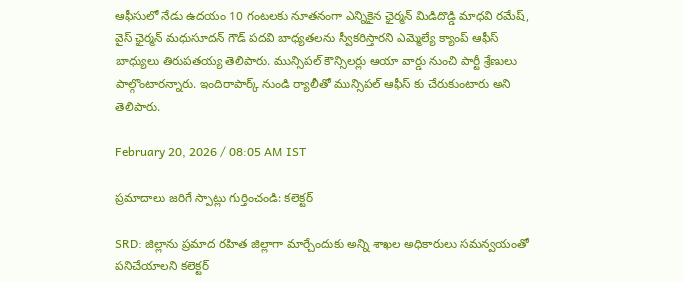ఆఫీసులో నేడు ఉదయం 10 గంటలకు నూతనంగా ఎన్నికైన ఛైర్మన్ మిడిదొడ్డి మాధవి రమేష్, వైస్ ఛైర్మన్ మధుసూదన్ గౌడ్ పదవి బాధ్యతలను స్వీకరిస్తారని ఎమ్మెల్యే క్యాంప్ ఆఫీస్ బాధ్యులు తిరుపతయ్య తెలిపారు. మున్సిపల్ కౌన్సిలర్లు ఆయా వార్డు నుంచి పార్టీ శ్రేణులు పాల్గొంటారన్నారు. ఇందిరాపార్క్ నుండి ర్యాలీతో మున్సిపల్ ఆఫీస్ కు చేరుకుంటారు అని తెలిపారు.

February 20, 2026 / 08:05 AM IST

ప్రమాదాలు జరిగే స్పాట్లు గుర్తించండి: కలెక్టర్

SRD: జిల్లాను ప్రమాద రహిత జిల్లాగా మార్చేందుకు అన్ని శాఖల అధికారులు సమన్వయంతో పనిచేయాలని కలెక్టర్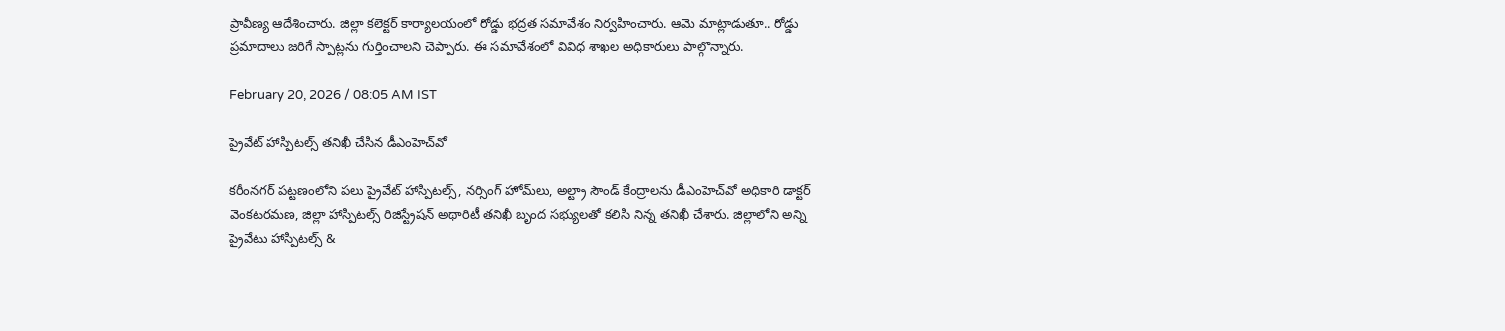ప్రావీణ్య ఆదేశించారు. జిల్లా కలెక్టర్ కార్యాలయంలో రోడ్డు భద్రత సమావేశం నిర్వహించారు. ఆమె మాట్లాడుతూ.. రోడ్డు ప్రమాదాలు జరిగే స్పాట్లను గుర్తించాలని చెప్పారు. ఈ సమావేశంలో వివిధ శాఖల అధికారులు పాల్గొన్నారు.

February 20, 2026 / 08:05 AM IST

ప్రైవేట్ హాస్పిటల్స్ తనిఖీ చేసిన డీఎంహెచ్‌వో

కరీంనగర్ పట్టణంలోని పలు ప్రైవేట్ హాస్పిటల్స్, నర్సింగ్ హోమ్‌లు, అల్ట్రా సౌండ్ కేంద్రాలను డీఎంహెచ్‌వో అధికారి డాక్టర్ వెంకటరమణ, జిల్లా హాస్పిటల్స్ రిజిస్ట్రేషన్ అథారిటీ తనిఖీ బృంద సభ్యులతో కలిసి నిన్న తనిఖీ చేశారు. జిల్లాలోని అన్ని ప్రైవేటు హాస్పిటల్స్ &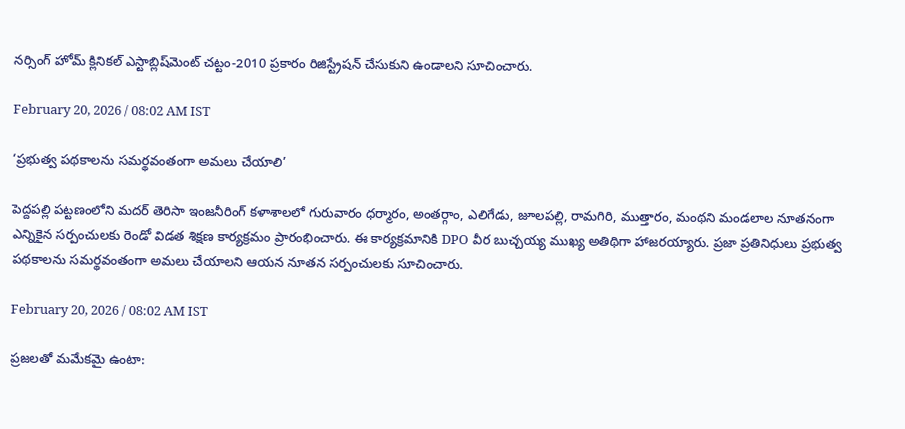నర్సింగ్ హోమ్ క్లినికల్ ఎస్టాబ్లిష్‌మెంట్ చట్టం-2010 ప్రకారం రిజిస్ట్రేషన్ చేసుకుని ఉండాలని సూచించారు.

February 20, 2026 / 08:02 AM IST

‘ప్రభుత్వ పథకాలను సమర్థవంతంగా అమలు చేయాలి’

పెద్దపల్లి పట్టణంలోని మదర్ తెరిసా ఇంజనీరింగ్ కళాశాలలో గురువారం ధర్మారం, అంతర్గాం, ఎలిగేడు, జూలపల్లి, రామగిరి, ముత్తారం, మంథని మండలాల నూతనంగా ఎన్నికైన సర్పంచులకు రెండో విడత శిక్షణ కార్యక్రమం ప్రారంభించారు. ఈ కార్యక్రమానికి DPO వీర బుచ్చయ్య ముఖ్య అతిథిగా హాజరయ్యారు. ప్రజా ప్రతినిధులు ప్రభుత్వ పథకాలను సమర్థవంతంగా అమలు చేయాలని ఆయన నూతన సర్పంచులకు సూచించారు.

February 20, 2026 / 08:02 AM IST

ప్రజలతో మమేకమై ఉంటా: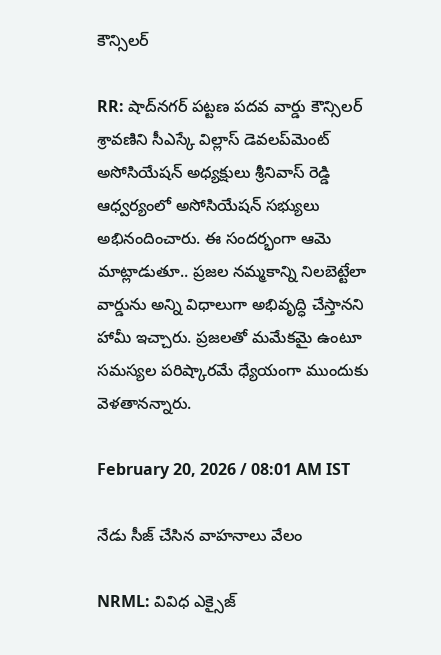కౌన్సిలర్

RR: షాద్‌నగర్ పట్టణ పదవ వార్డు కౌన్సిలర్ శ్రావణిని సీఎస్కే విల్లాస్ డెవలప్‌మెంట్ అసోసియేషన్ అధ్యక్షులు శ్రీనివాస్ రెడ్డి ఆధ్వర్యంలో అసోసియేషన్ సభ్యులు అభినందించారు. ఈ సందర్భంగా ఆమె మాట్లాడుతూ.. ప్రజల నమ్మకాన్ని నిలబెట్టేలా వార్డును అన్ని విధాలుగా అభివృద్ధి చేస్తానని హామీ ఇచ్చారు. ప్రజలతో మమేకమై ఉంటూ సమస్యల పరిష్కారమే ధ్యేయంగా ముందుకు వెళతానన్నారు.

February 20, 2026 / 08:01 AM IST

నేడు సీజ్ చేసిన వాహనాలు వేలం

NRML: వివిధ ఎక్సైజ్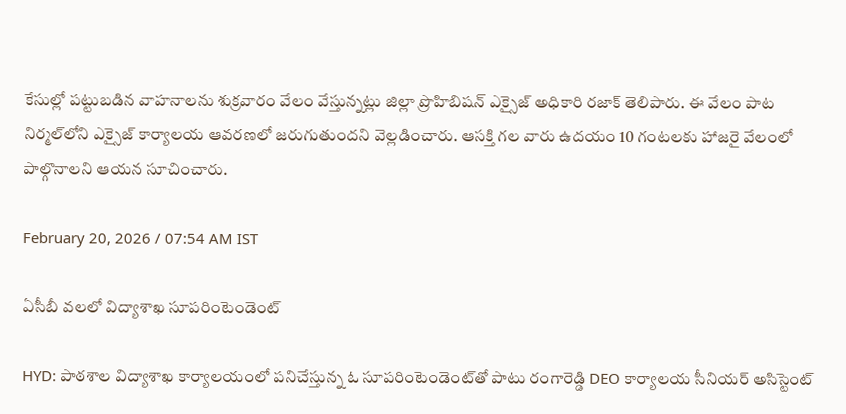కేసుల్లో పట్టుబడిన వాహనాలను శుక్రవారం వేలం వేస్తున్నట్లు జిల్లా ప్రొహిబిషన్ ఎక్సైజ్ అధికారి రజాక్ తెలిపారు. ఈ వేలం పాట నిర్మల్‌లోని ఎక్సైజ్ కార్యాలయ ఆవరణలో జరుగుతుందని వెల్లడించారు. ఆసక్తి గల వారు ఉదయం 10 గంటలకు హాజరై వేలంలో పాల్గొనాలని ఆయన సూచించారు.

February 20, 2026 / 07:54 AM IST

ఏసీబీ వలలో విద్యాశాఖ సూపరింటెండెంట్‌

HYD: పాఠశాల విద్యాశాఖ కార్యాలయంలో పనిచేస్తున్న ఓ సూపరింటెండెంట్‌తో పాటు రంగారెడ్డి DEO కార్యాలయ సీనియర్‌ అసిస్టెంట్‌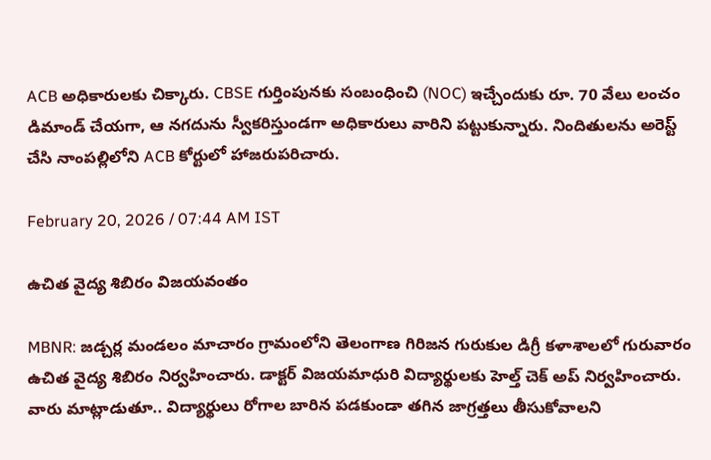ACB అధికారులకు చిక్కారు. CBSE గుర్తింపునకు సంబంధించి (NOC) ఇచ్చేందుకు రూ. 70 వేలు లంచం డిమాండ్‌ చేయగా, ఆ నగదును స్వీకరిస్తుండగా అధికారులు వారిని పట్టుకున్నారు. నిందితులను అరెస్ట్‌ చేసి నాంపల్లిలోని ACB కోర్టులో హాజరుపరిచారు.

February 20, 2026 / 07:44 AM IST

ఉచిత వైద్య శిబిరం విజయవంతం

MBNR: జడ్చర్ల మండలం మాచారం గ్రామంలోని తెలంగాణ గిరిజన గురుకుల డిగ్రీ కళాశాలలో గురువారం ఉచిత వైద్య శిబిరం నిర్వహించారు. డాక్టర్ విజయమాధురి విద్యార్థులకు హెల్త్ చెక్ అప్ నిర్వహించారు. వారు మాట్లాడుతూ.. విద్యార్థులు రోగాల బారిన పడకుండా తగిన జాగ్రత్తలు తీసుకోవాలని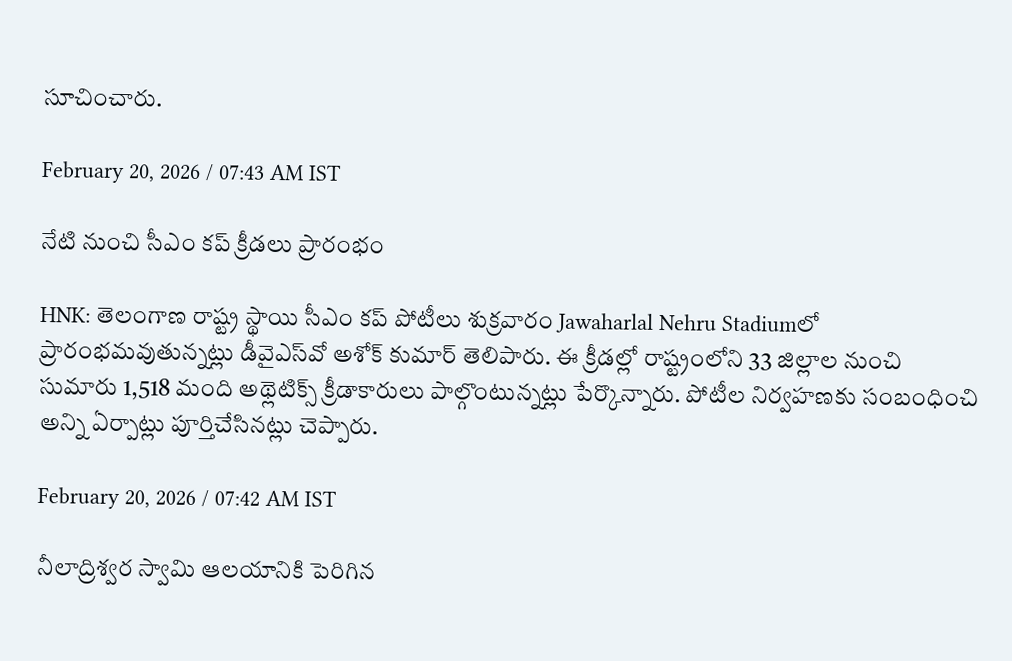సూచించారు.

February 20, 2026 / 07:43 AM IST

నేటి నుంచి సీఎం కప్ క్రీడలు ప్రారంభం

HNK: తెలంగాణ రాష్ట్ర స్థాయి సీఎం కప్ పోటీలు శుక్రవారం Jawaharlal Nehru Stadiumలో ప్రారంభమవుతున్నట్లు డీవైఎస్‌వో అశోక్ కుమార్ తెలిపారు. ఈ క్రీడల్లో రాష్ట్రంలోని 33 జిల్లాల నుంచి సుమారు 1,518 మంది అథ్లెటిక్స్ క్రీడాకారులు పాల్గొంటున్నట్లు పేర్కొన్నారు. పోటీల నిర్వహణకు సంబంధించి అన్ని ఏర్పాట్లు పూర్తిచేసినట్లు చెప్పారు.

February 20, 2026 / 07:42 AM IST

నీలాద్రిశ్వర స్వామి ఆలయానికి పెరిగిన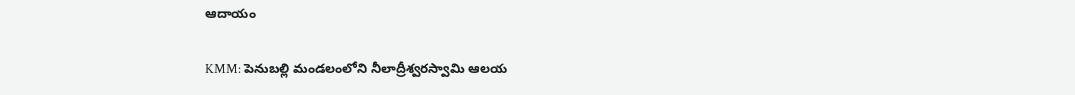ఆదాయం

KMM: పెనుబల్లి మండలంలోని నీలాద్రీశ్వరస్వామి ఆలయ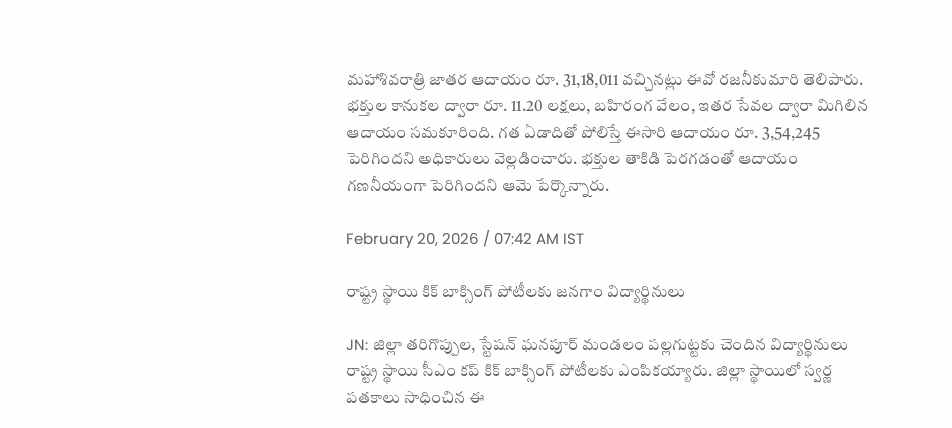మహాశివరాత్రి జాతర ఆదాయం రూ. 31,18,011 వచ్చినట్లు ఈవో రజనీకుమారి తెలిపారు. భక్తుల కానుకల ద్వారా రూ. 11.20 లక్షలు, బహిరంగ వేలం, ఇతర సేవల ద్వారా మిగిలిన ఆదాయం సమకూరింది. గత ఏడాదితో పోలిస్తే ఈసారి ఆదాయం రూ. 3,54,245 పెరిగిందని అధికారులు వెల్లడించారు. భక్తుల తాకిడి పెరగడంతో ఆదాయం గణనీయంగా పెరిగిందని ఆమె పేర్కొన్నారు.

February 20, 2026 / 07:42 AM IST

రాష్ట్ర స్థాయి కిక్ బాక్సింగ్ పోటీలకు జనగాం విద్యార్థినులు

JN: జిల్లా తరిగొప్పుల, స్టేషన్ ఘనపూర్ మండలం పల్లగుట్టకు చెందిన విద్యార్థినులు రాష్ట్ర స్థాయి సీఎం కప్ కిక్ బాక్సింగ్ పోటీలకు ఎంపికయ్యారు. జిల్లా స్థాయిలో స్వర్ణ పతకాలు సాధించిన ఈ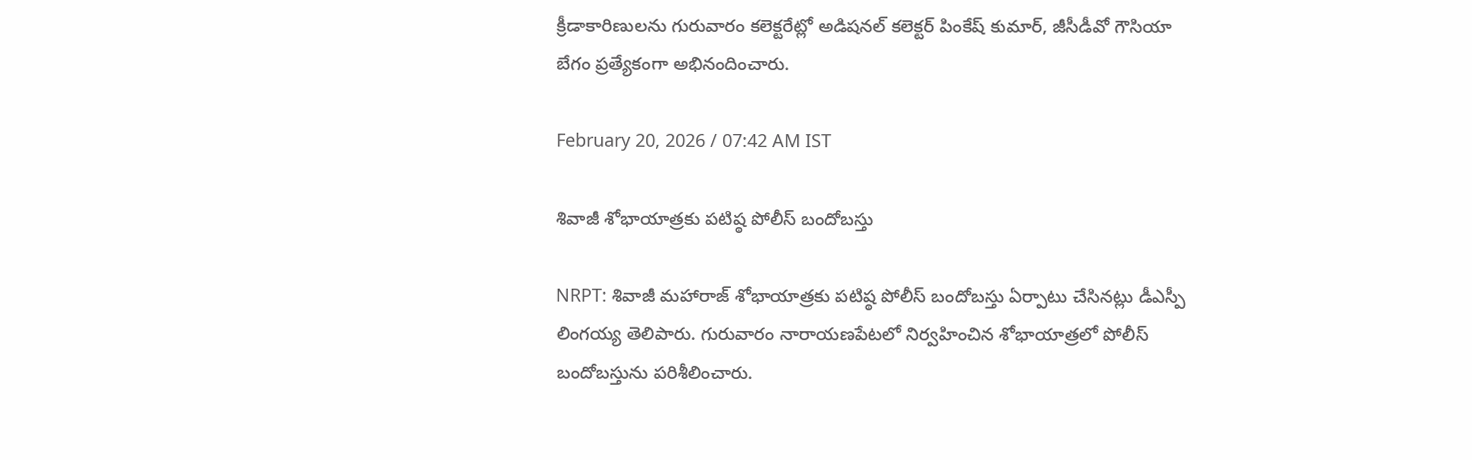క్రీడాకారిణులను గురువారం కలెక్టరేట్లో అడిషనల్ కలెక్టర్ పింకేష్ కుమార్, జీసీడీవో గౌసియా బేగం ప్రత్యేకంగా అభినందించారు.

February 20, 2026 / 07:42 AM IST

శివాజీ శోభాయాత్రకు పటిష్ఠ పోలీస్ బందోబస్తు

NRPT: శివాజీ మహారాజ్ శోభాయాత్రకు పటిష్ఠ పోలీస్ బందోబస్తు ఏర్పాటు చేసినట్లు డీఎస్పీ లింగయ్య తెలిపారు. గురువారం నారాయణపేటలో నిర్వహించిన శోభాయాత్రలో పోలీస్ బందోబస్తును పరిశీలించారు.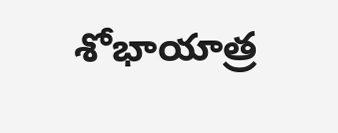శోభాయాత్ర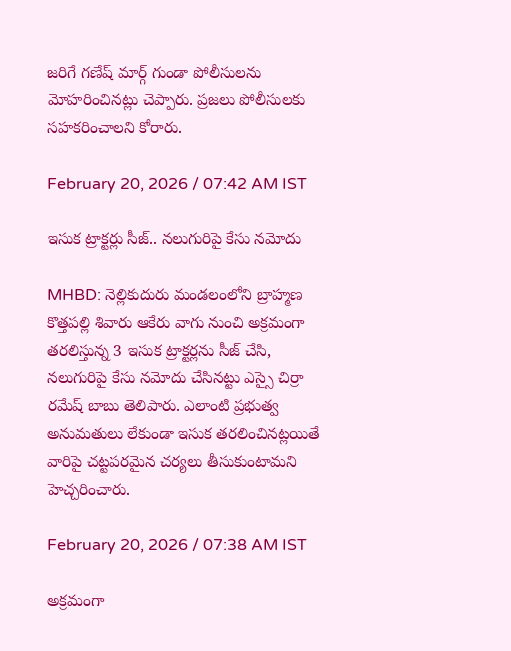జరిగే గణేష్ మార్గ్ గుండా పోలీసులను మోహరించినట్లు చెప్పారు. ప్రజలు పోలీసులకు సహకరించాలని కోరారు.

February 20, 2026 / 07:42 AM IST

ఇసుక ట్రాక్టర్లు సీజ్.. నలుగురిపై కేసు నమోదు

MHBD: నెల్లికుదురు మండలంలోని బ్రాహ్మణ కొత్తపల్లి శివారు ఆకేరు వాగు నుంచి అక్రమంగా తరలిస్తున్న 3 ఇసుక ట్రాక్టర్లను సీజ్ చేసి, నలుగురిపై కేసు నమోదు చేసినట్టు ఎస్సై చిర్రా రమేష్ బాబు తెలిపారు. ఎలాంటి ప్రభుత్వ అనుమతులు లేకుండా ఇసుక తరలించినట్లయితే వారిపై చట్టపరమైన చర్యలు తీసుకుంటామని హెచ్చరించారు.

February 20, 2026 / 07:38 AM IST

అక్రమంగా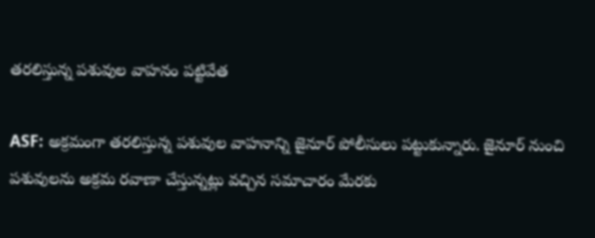తరలిస్తున్న పశువుల వాహనం పట్టివేత

ASF: అక్రమంగా తరలిస్తున్న పశువుల వాహనాన్ని జైనూర్ పోలీసులు పట్టుకున్నారు. జైనూర్ నుంచి పశువులను అక్రమ రవాణా చేస్తున్నట్లు వచ్చిన సమాచారం మేరకు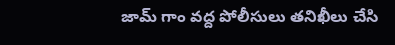జామ్ గాం వద్ద పోలీసులు తనిఖీలు చేసి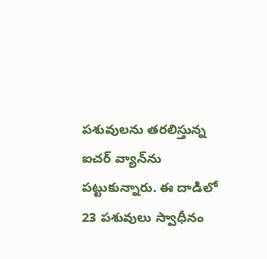పశువులను తరలిస్తున్న ఐచర్ వ్యాన్‌ను పట్టుకున్నారు. ఈ దాడిలో 23 పశువులు స్వాధీనం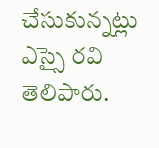చేసుకున్నట్లు ఎస్సై రవి తెలిపారు.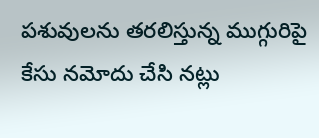పశువులను తరలిస్తున్న ముగ్గురిపై కేసు నమోదు చేసి నట్లు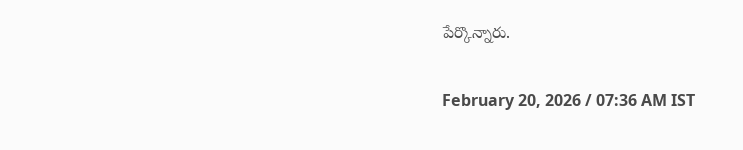పేర్కొన్నారు.

February 20, 2026 / 07:36 AM IST